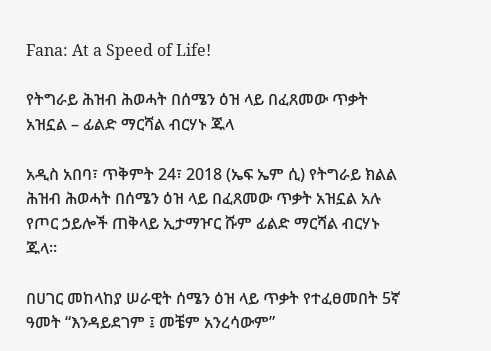Fana: At a Speed of Life!

የትግራይ ሕዝብ ሕወሓት በሰሜን ዕዝ ላይ በፈጸመው ጥቃት አዝኗል – ፊልድ ማርሻል ብርሃኑ ጁላ

አዲስ አበባ፣ ጥቅምት 24፣ 2018 (ኤፍ ኤም ሲ) የትግራይ ክልል ሕዝብ ሕወሓት በሰሜን ዕዝ ላይ በፈጸመው ጥቃት አዝኗል አሉ የጦር ኃይሎች ጠቅላይ ኢታማዦር ሹም ፊልድ ማርሻል ብርሃኑ ጁላ።

በሀገር መከላከያ ሠራዊት ሰሜን ዕዝ ላይ ጥቃት የተፈፀመበት 5ኛ ዓመት “እንዳይደገም ፤ መቼም አንረሳውም”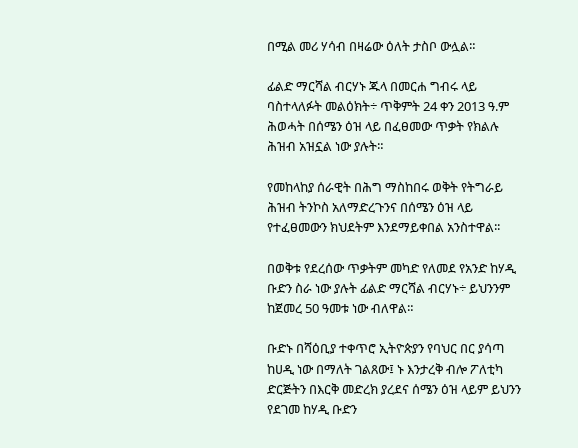በሚል መሪ ሃሳብ በዛሬው ዕለት ታስቦ ውሏል።

ፊልድ ማርሻል ብርሃኑ ጁላ በመርሐ ግብሩ ላይ ባስተላለፉት መልዕክት÷ ጥቅምት 24 ቀን 2013 ዓ.ም ሕወሓት በሰሜን ዕዝ ላይ በፈፀመው ጥቃት የክልሉ ሕዝብ አዝኗል ነው ያሉት።

የመከላከያ ሰራዊት በሕግ ማስከበሩ ወቅት የትግራይ ሕዝብ ትንኮስ አለማድረጉንና በሰሜን ዕዝ ላይ የተፈፀመውን ክህደትም እንደማይቀበል አንስተዋል፡፡

በወቅቱ የደረሰው ጥቃትም መካድ የለመደ የአንድ ከሃዲ ቡድን ስራ ነው ያሉት ፊልድ ማርሻል ብርሃኑ÷ ይህንንም ከጀመረ 50 ዓመቱ ነው ብለዋል።

ቡድኑ በሻዕቢያ ተቀጥሮ ኢትዮጵያን የባህር በር ያሳጣ ከሀዲ ነው በማለት ገልጸው፤ ኑ እንታረቅ ብሎ ፖለቲካ ድርጅትን በእርቅ መድረክ ያረደና ሰሜን ዕዝ ላይም ይህንን የደገመ ከሃዲ ቡድን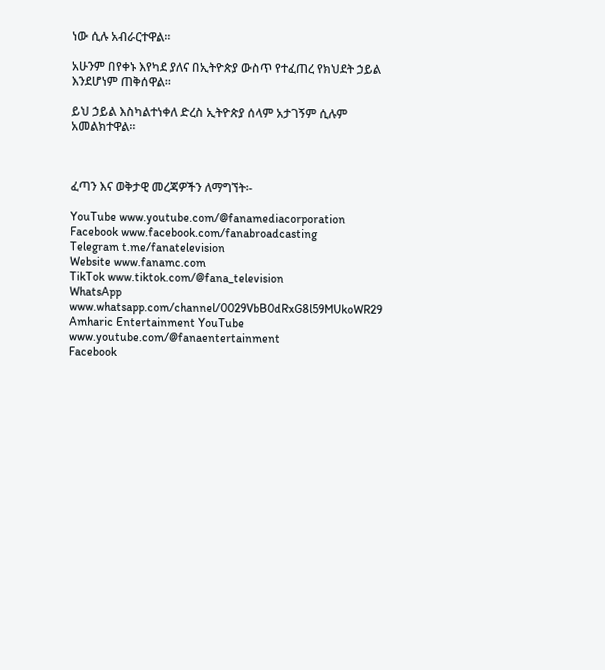ነው ሲሉ አብራርተዋል።

አሁንም በየቀኑ እየካደ ያለና በኢትዮጵያ ውስጥ የተፈጠረ የክህደት ኃይል እንደሆነም ጠቅሰዋል።

ይህ ኃይል እስካልተነቀለ ድረስ ኢትዮጵያ ሰላም አታገኝም ሲሉም አመልክተዋል።



ፈጣን እና ወቅታዊ መረጃዎችን ለማግኘት፡-

YouTube www.youtube.com/@fanamediacorporation
Facebook www.facebook.com/fanabroadcasting
Telegram t.me/fanatelevision
Website www.fanamc.com
TikTok www.tiktok.com/@fana_television
WhatsApp www.whatsapp.com/channel/0029VbB0dRxG8l59MUkoWR29
Amharic Entertainment YouTube www.youtube.com/@fanaentertainment
Facebook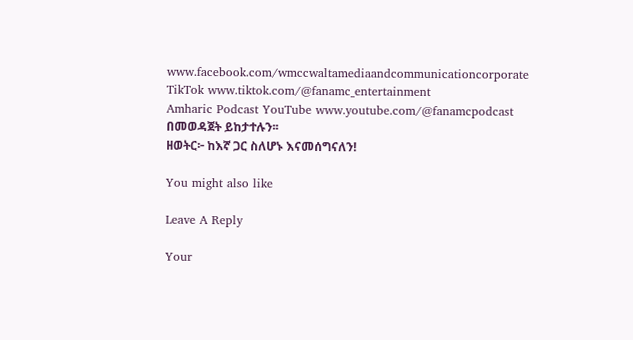www.facebook.com/wmccwaltamediaandcommunicationcorporate
TikTok www.tiktok.com/@fanamc_entertainment
Amharic Podcast YouTube www.youtube.com/@fanamcpodcast በመወዳጀት ይከታተሉን፡፡
ዘወትር፦ ከእኛ ጋር ስለሆኑ እናመሰግናለን!

You might also like

Leave A Reply

Your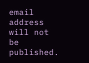email address will not be published.